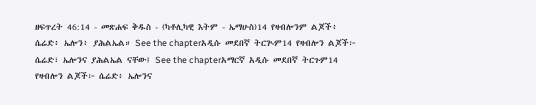ዘፍጥረት 46:14 - መጽሐፍ ቅዱስ - (ካቶሊካዊ እትም - ኤማሁስ)14 የዛብሎንም ልጆች፥ ሴሬድ፥ ኤሎን፥ ያሕልኤል። See the chapterአዲሱ መደበኛ ትርጒም14 የዛብሎን ልጆች፦ ሴሬድ፣ ኤሎንና ያሕልኤል ናቸው፤ See the chapterአማርኛ አዲሱ መደበኛ ትርጉም14 የዛብሎን ልጆች፦ ሴሬድ፥ ኤሎንና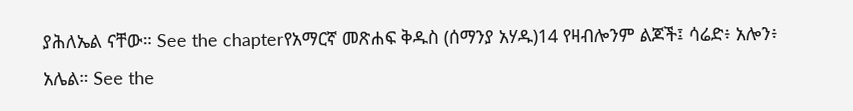ያሕለኤል ናቸው። See the chapterየአማርኛ መጽሐፍ ቅዱስ (ሰማንያ አሃዱ)14 የዛብሎንም ልጆች፤ ሳሬድ፥ አሎን፥ አሌል። See the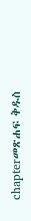chapterመጽሐፍ ቅዱስ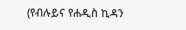(የብሉይና የሐዲስ ኪዳን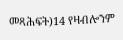መጻሕፍት)14 የዛብሎንም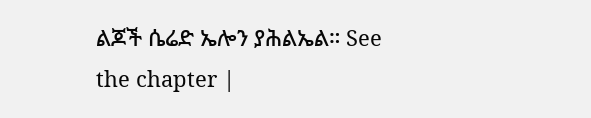ልጆች ሴሬድ ኤሎን ያሕልኤል። See the chapter |